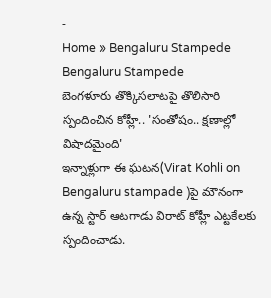-
Home » Bengaluru Stampede
Bengaluru Stampede
బెంగళూరు తొక్కిసలాటపై తొలిసారి స్పందించిన కోహ్లీ.. 'సంతోషం.. క్షణాల్లో విషాదమైంది'
ఇన్నాళ్లుగా ఈ ఘటన(Virat Kohli on Bengaluru stampade )పై మౌనంగా ఉన్న స్టార్ ఆటగాడు విరాట్ కోహ్లీ ఎట్టకేలకు స్పందించాడు.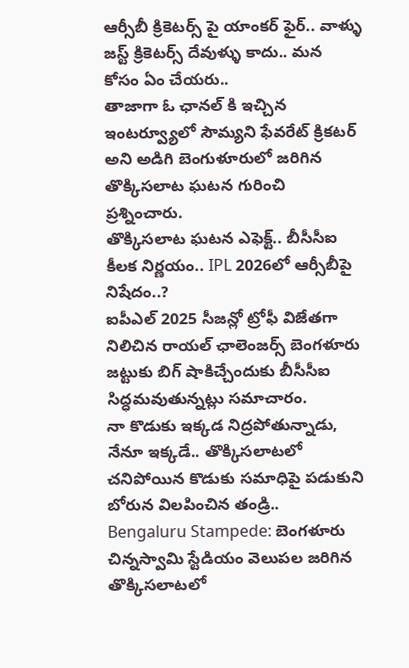ఆర్సీబీ క్రికెటర్స్ పై యాంకర్ ఫైర్.. వాళ్ళు జస్ట్ క్రికెటర్స్ దేవుళ్ళు కాదు.. మన కోసం ఏం చేయరు..
తాజాగా ఓ ఛానల్ కి ఇచ్చిన ఇంటర్వ్యూలో సౌమ్యని ఫేవరేట్ క్రికటర్ అని అడిగి బెంగుళూరులో జరిగిన తొక్కిసలాట ఘటన గురించి ప్రశ్నించారు.
తొక్కిసలాట ఘటన ఎఫెక్ట్.. బీసీసీఐ కీలక నిర్ణయం.. IPL 2026లో ఆర్సీబీపై నిషేదం..?
ఐపీఎల్ 2025 సీజన్లో ట్రోఫీ విజేతగా నిలిచిన రాయల్ ఛాలెంజర్స్ బెంగళూరు జట్టుకు బిగ్ షాకిచ్చేందుకు బీసీసీఐ సిద్ధమవుతున్నట్లు సమాచారం.
నా కొడుకు ఇక్కడ నిద్రపోతున్నాడు, నేనూ ఇక్కడే.. తొక్కిసలాటలో చనిపోయిన కొడుకు సమాధిపై పడుకుని బోరున విలపించిన తండ్రి..
Bengaluru Stampede: బెంగళూరు చిన్నస్వామి స్టేడియం వెలుపల జరిగిన తొక్కిసలాటలో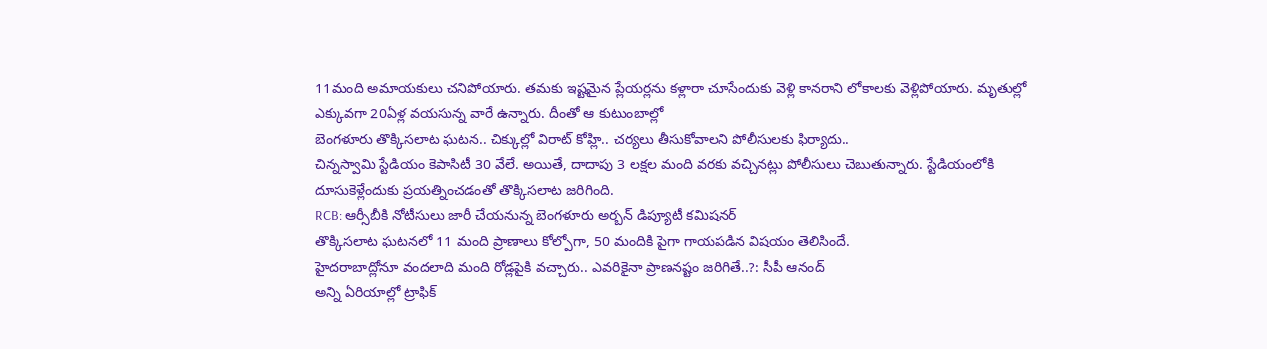11మంది అమాయకులు చనిపోయారు. తమకు ఇష్టమైన ప్లేయర్లను కళ్లారా చూసేందుకు వెళ్లి కానరాని లోకాలకు వెళ్లిపోయారు. మృతుల్లో ఎక్కువగా 20ఏళ్ల వయసున్న వారే ఉన్నారు. దీంతో ఆ కుటుంబాల్లో
బెంగళూరు తొక్కిసలాట ఘటన.. చిక్కుల్లో విరాట్ కోహ్లి.. చర్యలు తీసుకోవాలని పోలీసులకు ఫిర్యాదు..
చిన్నస్వామి స్టేడియం కెపాసిటీ 30 వేలే. అయితే, దాదాపు 3 లక్షల మంది వరకు వచ్చినట్లు పోలీసులు చెబుతున్నారు. స్టేడియంలోకి దూసుకెళ్లేందుకు ప్రయత్నించడంతో తొక్కిసలాట జరిగింది.
RCB: ఆర్సీబీకి నోటీసులు జారీ చేయనున్న బెంగళూరు అర్బన్ డిప్యూటీ కమిషనర్
తొక్కిసలాట ఘటనలో 11 మంది ప్రాణాలు కోల్పోగా, 50 మందికి పైగా గాయపడిన విషయం తెలిసిందే.
హైదరాబాద్లోనూ వందలాది మంది రోడ్లపైకి వచ్చారు.. ఎవరికైనా ప్రాణనష్టం జరిగితే..?: సీపీ ఆనంద్
అన్ని ఏరియాల్లో ట్రాఫిక్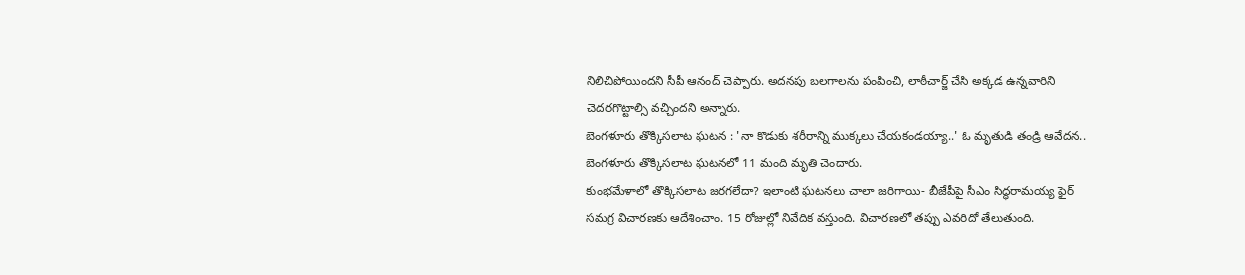నిలిచిపోయిందని సీపీ ఆనంద్ చెప్పారు. అదనపు బలగాలను పంపించి, లాఠీచార్జ్ చేసి అక్కడ ఉన్నవారిని చెదరగొట్టాల్సి వచ్చిందని అన్నారు.
బెంగళూరు తొక్కిసలాట ఘటన : 'నా కొడుకు శరీరాన్ని ముక్కలు చేయకండయ్యా..' ఓ మృతుడి తండ్రి ఆవేదన..
బెంగళూరు తొక్కిసలాట ఘటనలో 11 మంది మృతి చెందారు.
కుంభమేళాలో తొక్కిసలాట జరగలేదా? ఇలాంటి ఘటనలు చాలా జరిగాయి- బీజేపీపై సీఎం సిద్ధరామయ్య ఫైర్
సమగ్ర విచారణకు ఆదేశించాం. 15 రోజుల్లో నివేదిక వస్తుంది. విచారణలో తప్పు ఎవరిదో తేలుతుంది.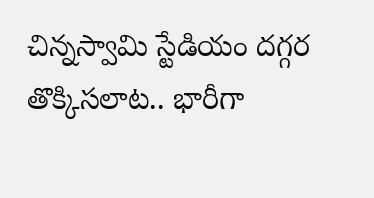చిన్నస్వామి స్టేడియం దగ్గర తొక్కిసలాట.. భారీగా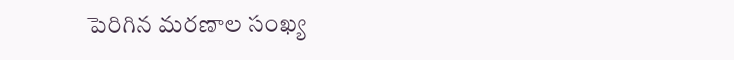పెరిగిన మరణాల సంఖ్య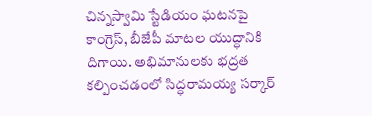చిన్నస్వామి స్టేడియం ఘటనపై కాంగ్రెస్, బీజేపీ మాటల యుద్ధానికి దిగాయి. అభిమానులకు భద్రత కల్పించడంలో సిద్ధరామయ్య సర్కార్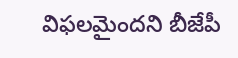విఫలమైందని బీజేపీ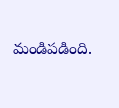మండిపడింది.